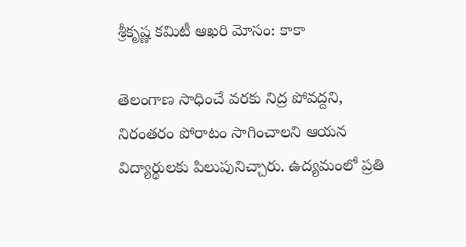శ్రీకృష్ణ కమిటీ ఆఖరి మోసం: కాకా

తెలంగాణ సాధించే వరకు నిద్ర పోవద్దని, నిరంతరం పోరాటం సాగించాలని ఆయన విద్యార్థులకు పిలుపునిచ్చారు. ఉద్యమంలో ప్రతి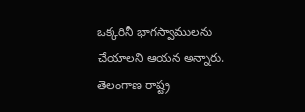ఒక్కరినీ భాగస్వాములను చేయాలని ఆయన అన్నారు. తెలంగాణ రాష్ట్ర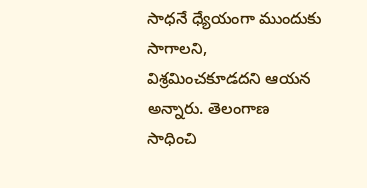సాధనే ధ్యేయంగా ముందుకు సాగాలని, విశ్రమించకూడదని ఆయన అన్నారు. తెలంగాణ సాధించి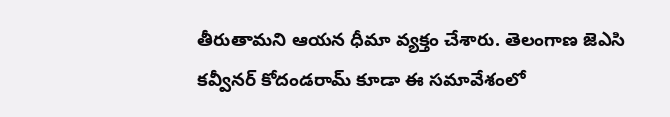తీరుతామని ఆయన ధీమా వ్యక్తం చేశారు. తెలంగాణ జెఎసి కవ్వీనర్ కోదండరామ్ కూడా ఈ సమావేశంలో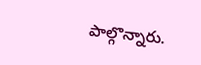పాల్గొన్నారు.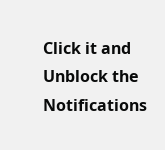Click it and Unblock the Notifications